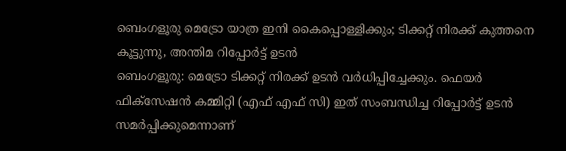ബെംഗളൂരു മെട്രോ യാത്ര ഇനി കൈപ്പൊള്ളിക്കും; ടിക്കറ്റ് നിരക്ക് കുത്തനെ കൂട്ടുന്നു, അന്തിമ റിപ്പോർട്ട് ഉടൻ
ബെംഗളൂരു: മെട്രോ ടിക്കറ്റ് നിരക്ക് ഉടൻ വർധിപ്പിച്ചേക്കും. ഫെയർ ഫിക്സേഷൻ കമ്മിറ്റി (എഫ് എഫ് സി) ഇത് സംബന്ധിച്ച റിപ്പോർട്ട് ഉടൻ സമർപ്പിക്കുമെന്നാണ്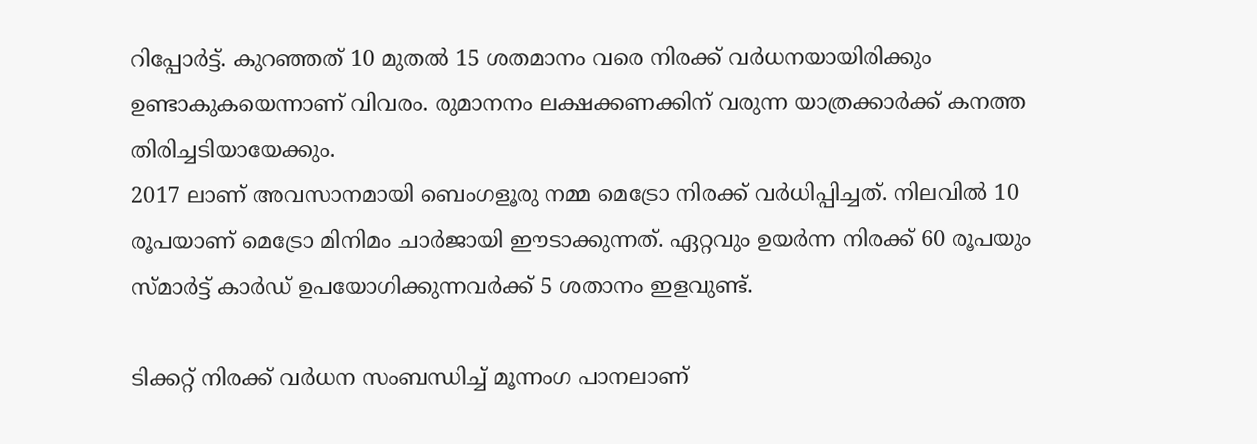റിപ്പോർട്ട്. കുറഞ്ഞത് 10 മുതൽ 15 ശതമാനം വരെ നിരക്ക് വർധനയായിരിക്കും ഉണ്ടാകുകയെന്നാണ് വിവരം. രുമാനനം ലക്ഷക്കണക്കിന് വരുന്ന യാത്രക്കാർക്ക് കനത്ത തിരിച്ചടിയായേക്കും.
2017 ലാണ് അവസാനമായി ബെംഗളൂരു നമ്മ മെട്രോ നിരക്ക് വർധിപ്പിച്ചത്. നിലവിൽ 10 രൂപയാണ് മെട്രോ മിനിമം ചാർജായി ഈടാക്കുന്നത്. ഏറ്റവും ഉയർന്ന നിരക്ക് 60 രൂപയും സ്മാർട്ട് കാർഡ് ഉപയോഗിക്കുന്നവർക്ക് 5 ശതാനം ഇളവുണ്ട്.

ടിക്കറ്റ് നിരക്ക് വർധന സംബന്ധിച്ച് മൂന്നംഗ പാനലാണ്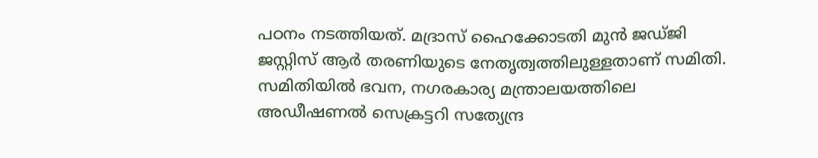പഠനം നടത്തിയത്. മദ്രാസ് ഹൈക്കോടതി മുൻ ജഡ്ജി ജസ്റ്റിസ് ആർ തരണിയുടെ നേതൃത്വത്തിലുള്ളതാണ് സമിതി. സമിതിയിൽ ഭവന, നഗരകാര്യ മന്ത്രാലയത്തിലെ അഡീഷണൽ സെക്രട്ടറി സത്യേന്ദ്ര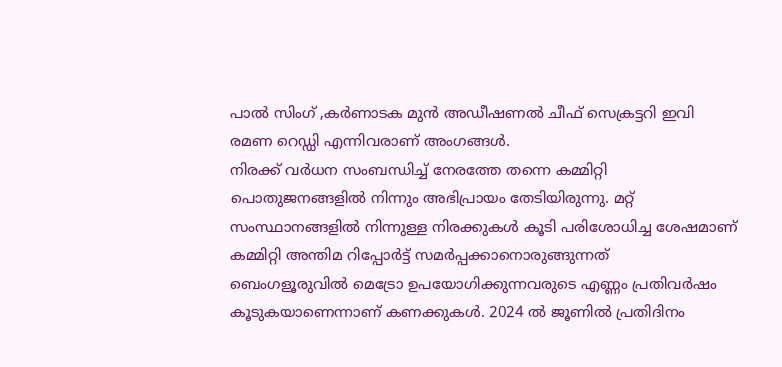പാൽ സിംഗ് ,കർണാടക മുൻ അഡീഷണൽ ചീഫ് സെക്രട്ടറി ഇവി രമണ റെഡ്ഡി എന്നിവരാണ് അംഗങ്ങൾ.
നിരക്ക് വർധന സംബന്ധിച്ച് നേരത്തേ തന്നെ കമ്മിറ്റി പൊതുജനങ്ങളിൽ നിന്നും അഭിപ്രായം തേടിയിരുന്നു. മറ്റ് സംസ്ഥാനങ്ങളിൽ നിന്നുള്ള നിരക്കുകൾ കൂടി പരിശോധിച്ച ശേഷമാണ് കമ്മിറ്റി അന്തിമ റിപ്പോർട്ട് സമർപ്പക്കാനൊരുങ്ങുന്നത്
ബെംഗളൂരുവിൽ മെട്രോ ഉപയോഗിക്കുന്നവരുടെ എണ്ണം പ്രതിവർഷം കൂടുകയാണെന്നാണ് കണക്കുകൾ. 2024 ൽ ജൂണിൽ പ്രതിദിനം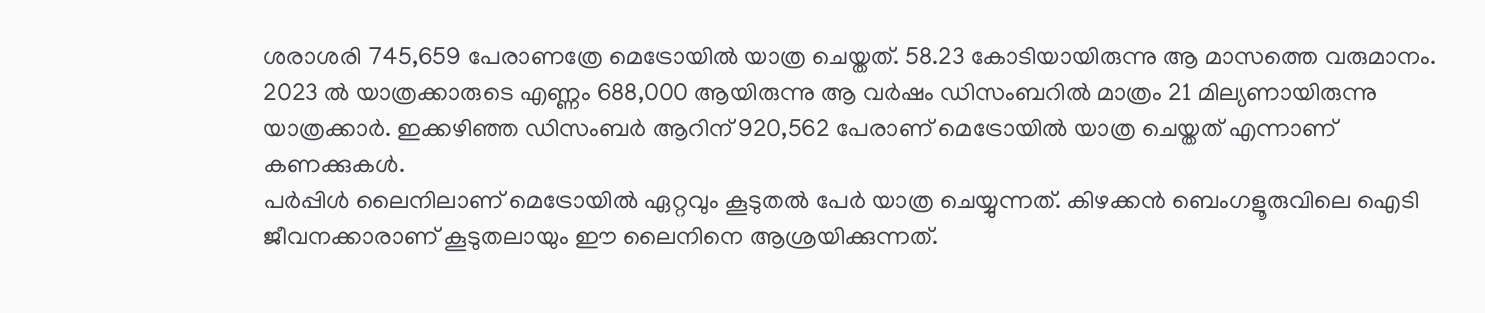ശരാശരി 745,659 പേരാണത്രേ മെട്രോയിൽ യാത്ര ചെയ്തത്. 58.23 കോടിയായിരുന്നു ആ മാസത്തെ വരുമാനം. 2023 ൽ യാത്രക്കാരുടെ എണ്ണം 688,000 ആയിരുന്നു ആ വർഷം ഡിസംബറിൽ മാത്രം 21 മില്യണായിരുന്നു യാത്രക്കാർ. ഇക്കഴിഞ്ഞ ഡിസംബർ ആറിന് 920,562 പേരാണ് മെട്രോയിൽ യാത്ര ചെയ്തത് എന്നാണ് കണക്കുകൾ.
പർപ്പിൾ ലൈനിലാണ് മെട്രോയിൽ ഏറ്റവും കൂടുതൽ പേർ യാത്ര ചെയ്യുന്നത്. കിഴക്കൻ ബെംഗളൂരുവിലെ ഐടി ജീവനക്കാരാണ് കൂടുതലായും ഈ ലൈനിനെ ആശ്രയിക്കുന്നത്.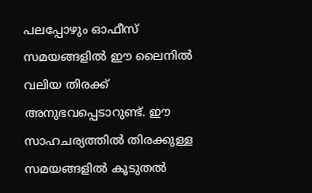പലപ്പോഴും ഓഫീസ് സമയങ്ങളിൽ ഈ ലൈനിൽ വലിയ തിരക്ക് അനുഭവപ്പെടാറുണ്ട്. ഈ സാഹചര്യത്തിൽ തിരക്കുള്ള സമയങ്ങളിൽ കൂടുതൽ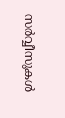സർവ്വീസുകൾ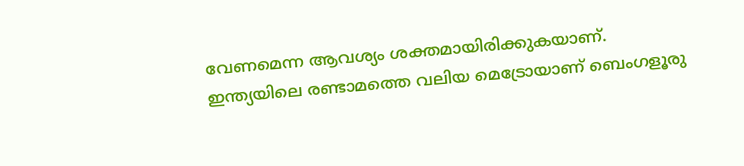വേണമെന്ന ആവശ്യം ശക്തമായിരിക്കുകയാണ്.
ഇന്ത്യയിലെ രണ്ടാമത്തെ വലിയ മെട്രോയാണ് ബെംഗളൂരു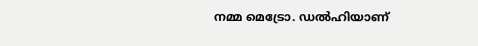നമ്മ മെട്രോ. ഡൽഹിയാണ്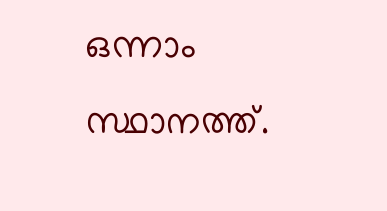ഒന്നാം സ്ഥാനത്ത്.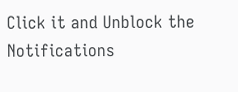Click it and Unblock the Notifications